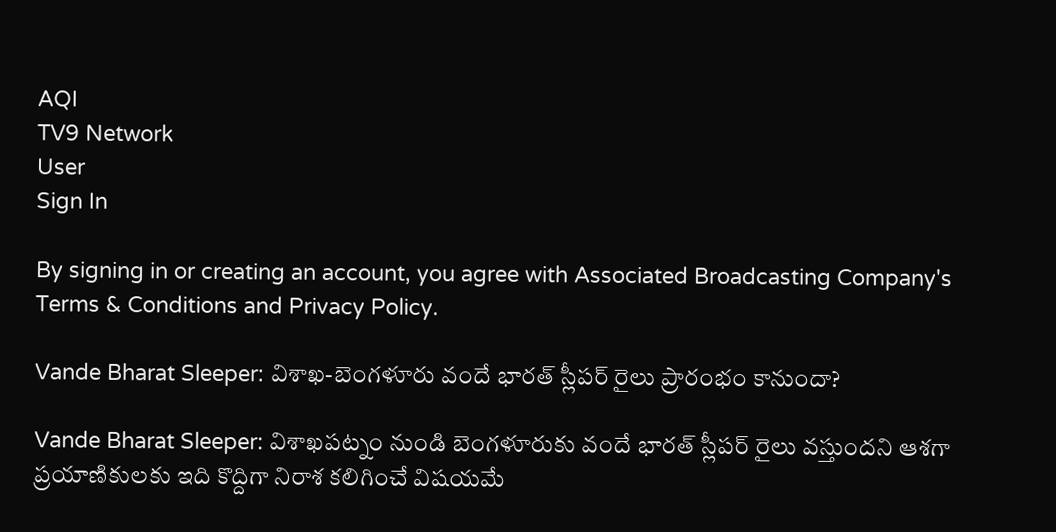AQI
TV9 Network
User
Sign In

By signing in or creating an account, you agree with Associated Broadcasting Company's Terms & Conditions and Privacy Policy.

Vande Bharat Sleeper: విశాఖ-బెంగళూరు వందే భారత్ స్లీపర్ రైలు ప్రారంభం కానుందా?

Vande Bharat Sleeper: విశాఖపట్నం నుండి బెంగళూరుకు వందే భారత్ స్లీపర్ రైలు వస్తుందని ఆశగా ప్రయాణికులకు ఇది కొద్దిగా నిరాశ కలిగించే విషయమే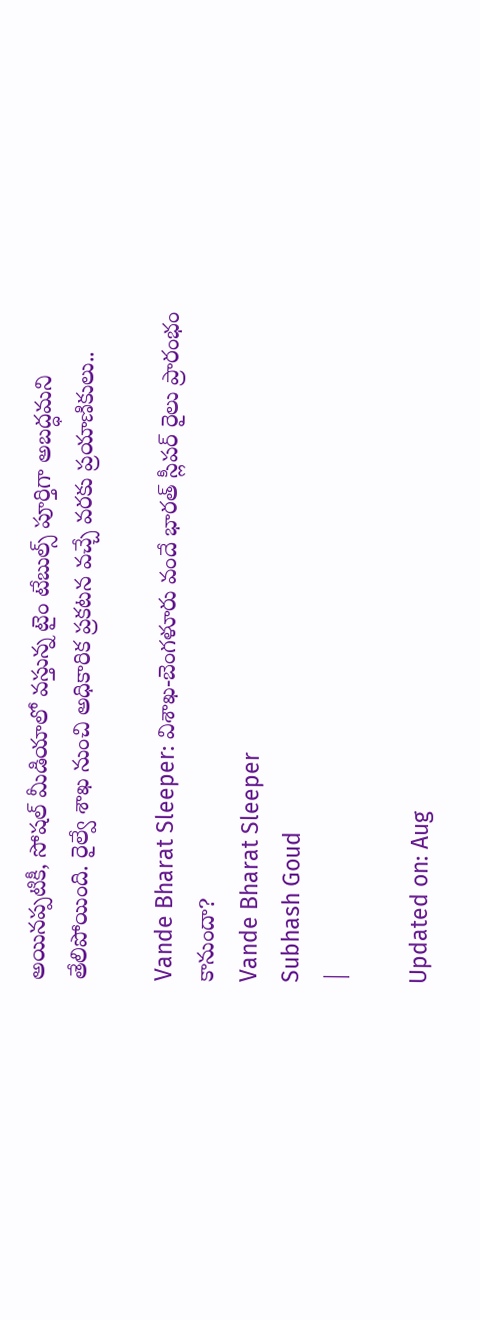అయినప్పటికీ, సోషల్ మీడియాలో వస్తున్న టైం టేబుల్స్ పూర్తిగా అబద్ధమని తేలిపోయింది. రైల్వే శాఖ నుంచి అధికారిక ప్రకటన వచ్చే వరకు ప్రయాణికులు..

Vande Bharat Sleeper: విశాఖ-బెంగళూరు వందే భారత్ స్లీపర్ రైలు ప్రారంభం కానుందా?
Vande Bharat Sleeper
Subhash Goud
|

Updated on: Aug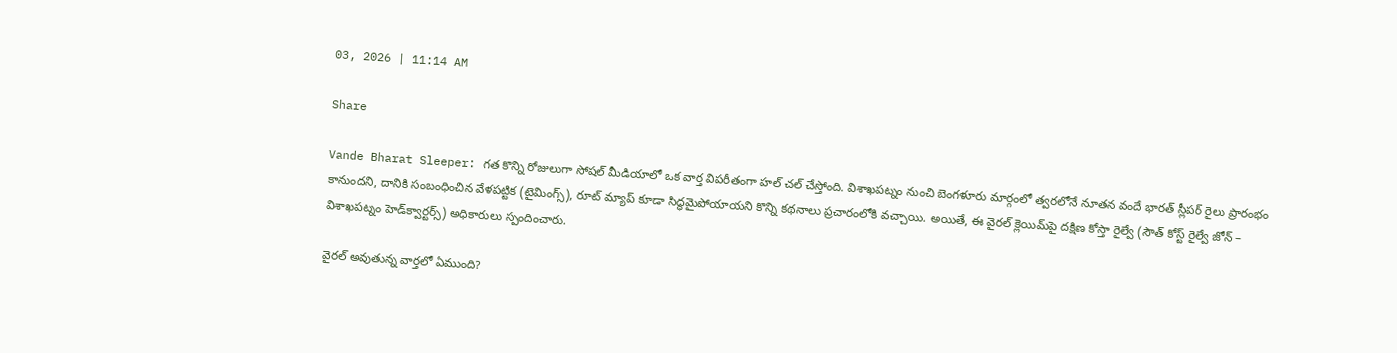03, 2026 | 11:14 AM

Share

Vande Bharat Sleeper: గత కొన్ని రోజులుగా సోషల్ మీడియాలో ఒక వార్త విపరీతంగా హల్ చల్ చేస్తోంది. విశాఖపట్నం నుంచి బెంగళూరు మార్గంలో త్వరలోనే నూతన వందే భారత్ స్లీపర్ రైలు ప్రారంభం కానుందని, దానికి సంబంధించిన వేళపట్టిక (టైమింగ్స్), రూట్ మ్యాప్ కూడా సిద్ధమైపోయాయని కొన్ని కథనాలు ప్రచారంలోకి వచ్చాయి. అయితే, ఈ వైరల్ క్లెయిమ్‌పై దక్షిణ కోస్తా రైల్వే (సౌత్ కోస్ట్ రైల్వే జోన్ – విశాఖపట్నం హెడ్‌క్వార్టర్స్) అధికారులు స్పందించారు.

వైరల్ అవుతున్న వార్తలో ఏముంది?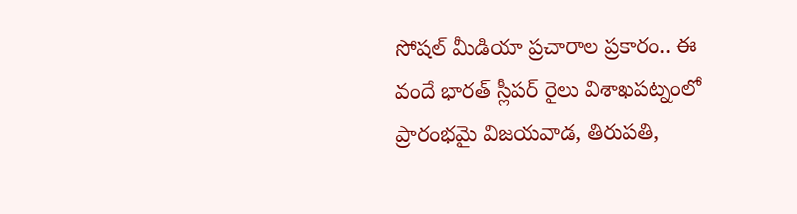సోషల్ మీడియా ప్రచారాల ప్రకారం.. ఈ వందే భారత్ స్లీపర్ రైలు విశాఖపట్నంలో ప్రారంభమై విజయవాడ, తిరుపతి,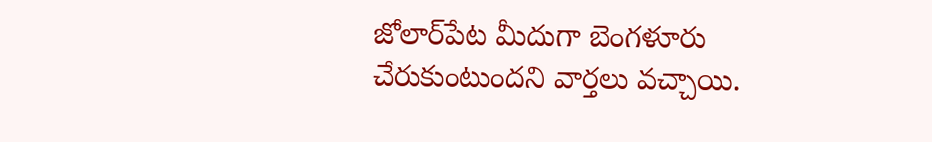జోలార్‌పేట మీదుగా బెంగళూరు చేరుకుంటుందని వార్తలు వచ్చాయి.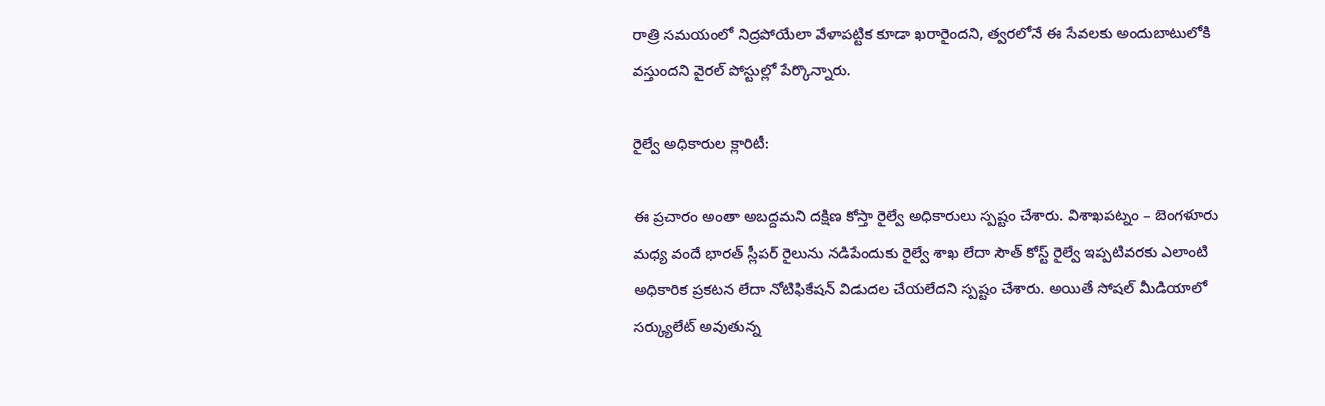రాత్రి సమయంలో నిద్రపోయేలా వేళాపట్టిక కూడా ఖరారైందని, త్వరలోనే ఈ సేవలకు అందుబాటులోకి వస్తుందని వైరల్ పోస్టుల్లో పేర్కొన్నారు.

రైల్వే అధికారుల క్లారిటీ:

ఈ ప్రచారం అంతా అబద్దమని దక్షిణ కోస్తా రైల్వే అధికారులు స్పష్టం చేశారు. విశాఖపట్నం – బెంగళూరు మధ్య వందే భారత్ స్లీపర్ రైలును నడిపేందుకు రైల్వే శాఖ లేదా సౌత్ కోస్ట్ రైల్వే ఇప్పటివరకు ఎలాంటి అధికారిక ప్రకటన లేదా నోటిఫికేషన్ విడుదల చేయలేదని స్పష్టం చేశారు. అయితే సోషల్‌ మీడియాలో సర్క్యులేట్ అవుతున్న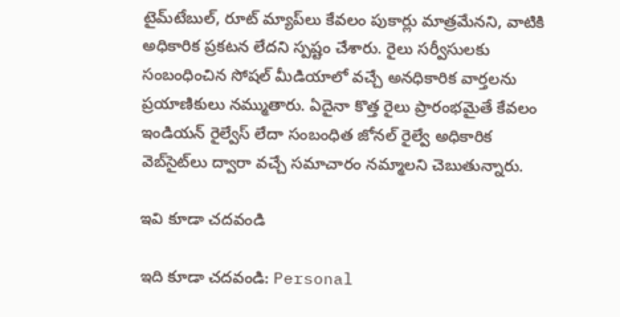టైమ్‌టేబుల్, రూట్ మ్యాప్‌లు కేవలం పుకార్లు మాత్రమేనని, వాటికి అధికారిక ప్రకటన లేదని స్పష్టం చేశారు. రైలు సర్వీసులకు సంబంధించిన సోషల్ మీడియాలో వచ్చే అనధికారిక వార్తలను ప్రయాణికులు నమ్ముతారు. ఏదైనా కొత్త రైలు ప్రారంభమైతే కేవలం ఇండియన్ రైల్వేస్ లేదా సంబంధిత జోనల్ రైల్వే అధికారిక వెబ్‌సైట్‌లు ద్వారా వచ్చే సమాచారం నమ్మాలని చెబుతున్నారు.

ఇవి కూడా చదవండి

ఇది కూడా చదవండి: Personal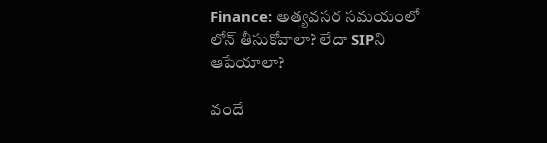Finance: అత్యవసర సమయంలో లోన్‌ తీసుకోవాలా? లేదా SIPని ఆపేయాలా?

వందే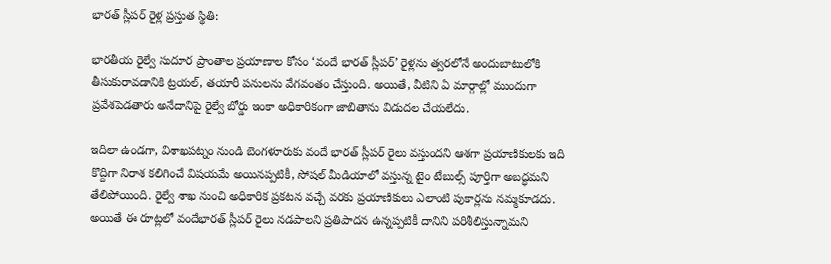భారత్ స్లీపర్ రైళ్ల ప్రస్తుత స్థితి:

భారతీయ రైల్వే సుదూర ప్రాంతాల ప్రయాణాల కోసం ‘వందే భారత్ స్లీపర్’ రైళ్లను త్వరలోనే అందుబాటులోకి తీసుకురావడానికి ట్రయల్, తయారీ పనులను వేగవంతం చేస్తుంది. అయితే, వీటిని ఏ మార్గాల్లో ముందుగా ప్రవేశపెడతారు అనేదానిపై రైల్వే బోర్డు ఇంకా అధికారికంగా జాబితాను విడుదల చేయలేదు.

ఇదిలా ఉండగా, విశాఖపట్నం నుండి బెంగళూరుకు వందే భారత్ స్లీపర్ రైలు వస్తుందని ఆశగా ప్రయాణికులకు ఇది కొద్దిగా నిరాశ కలిగించే విషయమే అయినప్పటికీ, సోషల్ మీడియాలో వస్తున్న టైం టేబుల్స్ పూర్తిగా అబద్ధమని తేలిపోయింది. రైల్వే శాఖ నుంచి అధికారిక ప్రకటన వచ్చే వరకు ప్రయాణికులు ఎలాంటి పుకార్లను నమ్మకూడదు. అయితే ఈ రూట్లలో వందేభారత్ స్లీపర్‌ రైలు నడపాలని ప్రతిపాదన ఉన్నప్పటికీ దానిని పరిశీలిస్తున్నామని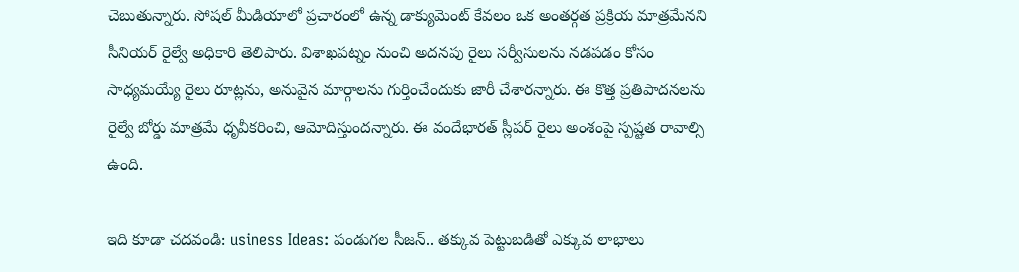చెబుతున్నారు. సోషల్ మీడియాలో ప్రచారంలో ఉన్న డాక్యుమెంట్ కేవలం ఒక అంతర్గత ప్రక్రియ మాత్రమేనని సీనియర్‌ రైల్వే అధికారి తెలిపారు. విశాఖపట్నం నుంచి అదనపు రైలు సర్వీసులను నడపడం కోసం సాధ్యమయ్యే రైలు రూట్లను, అనువైన మార్గాలను గుర్తించేందుకు జారీ చేశారన్నారు. ఈ కొత్త ప్రతిపాదనలను రైల్వే బోర్డు మాత్రమే ధృవీకరించి, ఆమోదిస్తుందన్నారు. ఈ వందేభారత్ స్లీపర్ రైలు అంశంపై స్పష్టత రావాల్సి ఉంది.

ఇది కూడా చదవండి: usiness Ideas: పండుగల సీజన్.. తక్కువ పెట్టుబడితో ఎక్కువ లాభాలు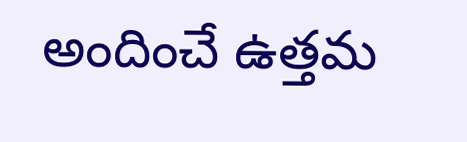అందించే ఉత్తమ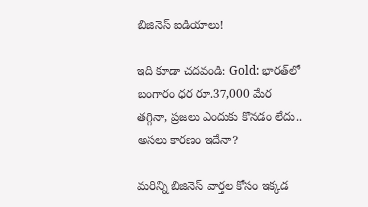బిజినెస్ ఐడియాలు!

ఇది కూడా చదవండి: Gold: భారత్‌లో బంగారం ధర రూ.37,000 మేర తగ్గినా, ప్రజలు ఎందుకు కొనడం లేదు.. అసలు కారణం ఇదేనా?

మరిన్ని బిజినెస్ వార్తల కోసం ఇక్కడ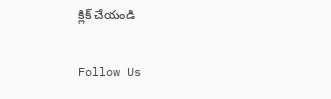క్లిక్ చేయండి

Follow Us